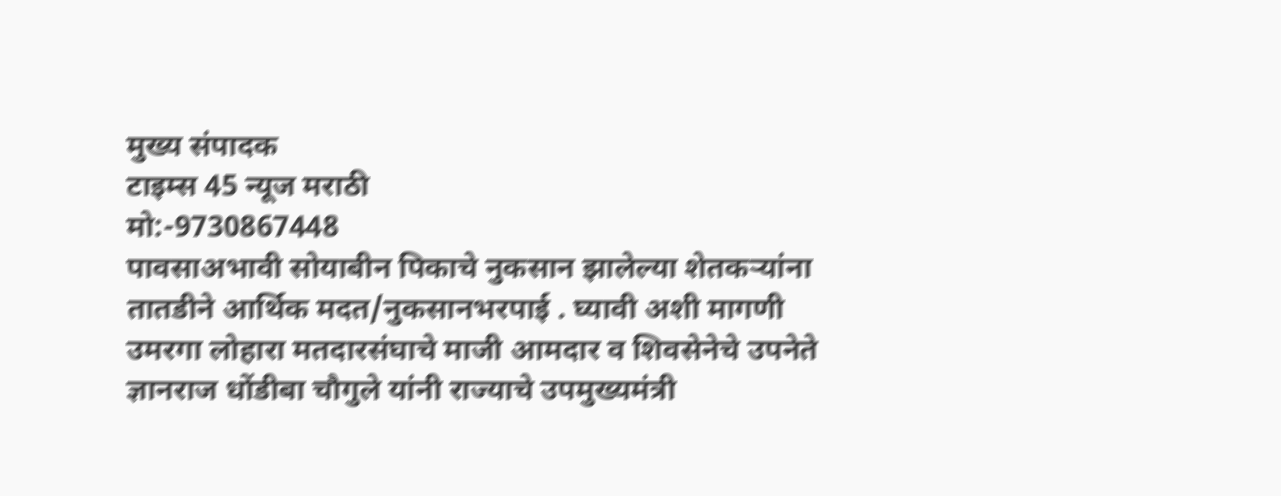मुख्य संपादक
टाइम्स 45 न्यूज मराठी
मो:-9730867448
पावसाअभावी सोयाबीन पिकाचे नुकसान झालेल्या शेतकऱ्यांना तातडीने आर्थिक मदत/नुकसानभरपाई . घ्यावी अशी मागणी उमरगा लोहारा मतदारसंघाचे माजी आमदार व शिवसेनेचे उपनेते ज्ञानराज धोंडीबा चौगुले यांनी राज्याचे उपमुख्यमंत्री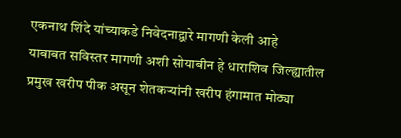एकनाथ शिंदे यांच्याकडे निवेदनाद्वारे मागणी केली आहे
याबाबत सविस्तर मागणी अशी सोयाबीन हे धाराशिव जिल्ह्यातील प्रमुख खरीप पीक असून शेतकऱ्यांनी खरीप हंगामात मोठ्या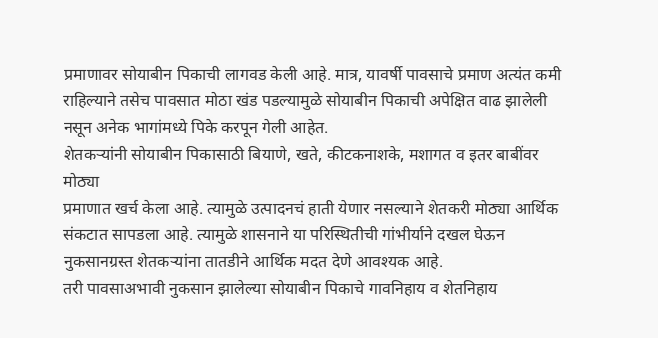प्रमाणावर सोयाबीन पिकाची लागवड केली आहे. मात्र, यावर्षी पावसाचे प्रमाण अत्यंत कमी राहिल्याने तसेच पावसात मोठा खंड पडल्यामुळे सोयाबीन पिकाची अपेक्षित वाढ झालेली नसून अनेक भागांमध्ये पिके करपून गेली आहेत.
शेतकऱ्यांनी सोयाबीन पिकासाठी बियाणे, खते, कीटकनाशके, मशागत व इतर बाबींवर मोठ्या
प्रमाणात खर्च केला आहे. त्यामुळे उत्पादनचं हाती येणार नसल्याने शेतकरी मोठ्या आर्थिक संकटात सापडला आहे. त्यामुळे शासनाने या परिस्थितीची गांभीर्याने दखल घेऊन नुकसानग्रस्त शेतकऱ्यांना तातडीने आर्थिक मदत देणे आवश्यक आहे.
तरी पावसाअभावी नुकसान झालेल्या सोयाबीन पिकाचे गावनिहाय व शेतनिहाय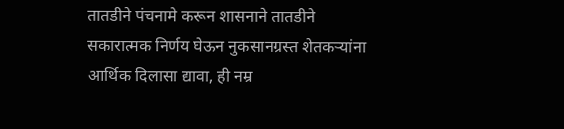तातडीने पंचनामे करून शासनाने तातडीने सकारात्मक निर्णय घेऊन नुकसानग्रस्त शेतकऱ्यांना आर्थिक दिलासा द्यावा, ही नम्र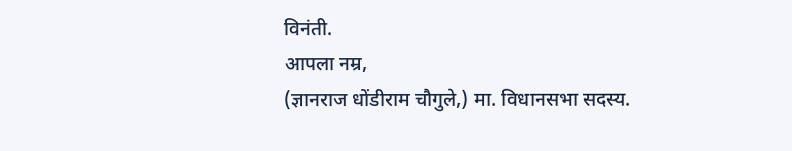विनंती.
आपला नम्र,
(ज्ञानराज धोंडीराम चौगुले,) मा. विधानसभा सदस्य.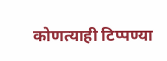कोणत्याही टिप्पण्या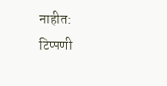नाहीत:
टिप्पणी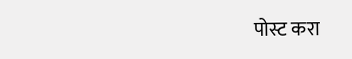पोस्ट करा